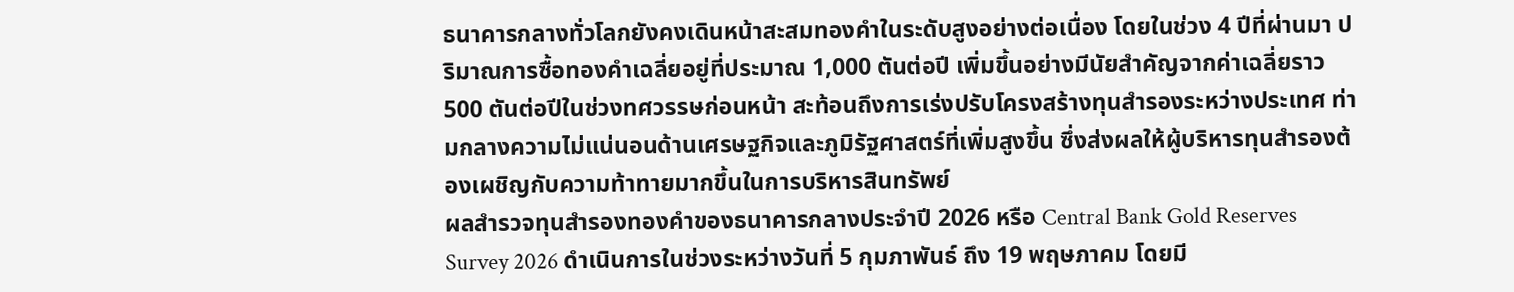ธนาคารกลางทั่วโลกยังคงเดินหน้าสะสมทองคำในระดับสูงอย่างต่อเนื่อง โดยในช่วง 4 ปีที่ผ่านมา ปริมาณการซื้อทองคำเฉลี่ยอยู่ที่ประมาณ 1,000 ตันต่อปี เพิ่มขึ้นอย่างมีนัยสำคัญจากค่าเฉลี่ยราว 500 ตันต่อปีในช่วงทศวรรษก่อนหน้า สะท้อนถึงการเร่งปรับโครงสร้างทุนสำรองระหว่างประเทศ ท่ามกลางความไม่แน่นอนด้านเศรษฐกิจและภูมิรัฐศาสตร์ที่เพิ่มสูงขึ้น ซึ่งส่งผลให้ผู้บริหารทุนสำรองต้องเผชิญกับความท้าทายมากขึ้นในการบริหารสินทรัพย์
ผลสำรวจทุนสำรองทองคำของธนาคารกลางประจำปี 2026 หรือ Central Bank Gold Reserves Survey 2026 ดำเนินการในช่วงระหว่างวันที่ 5 กุมภาพันธ์ ถึง 19 พฤษภาคม โดยมี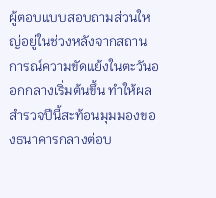ผู้ตอบแบบสอบถามส่วนใหญ่อยู่ในช่วงหลังจากสถานการณ์ความขัดแย้งในตะวันออกกลางเริ่มต้นขึ้น ทำให้ผลสำรวจปีนี้สะท้อนมุมมองของธนาคารกลางต่อบ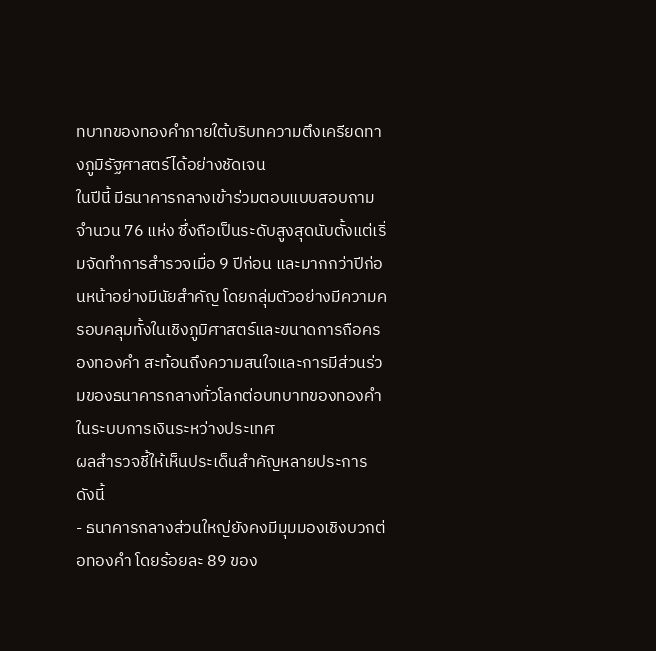ทบาทของทองคำภายใต้บริบทความตึงเครียดทางภูมิรัฐศาสตร์ได้อย่างชัดเจน
ในปีนี้ มีธนาคารกลางเข้าร่วมตอบแบบสอบถามจำนวน 76 แห่ง ซึ่งถือเป็นระดับสูงสุดนับตั้งแต่เริ่มจัดทำการสำรวจเมื่อ 9 ปีก่อน และมากกว่าปีก่อนหน้าอย่างมีนัยสำคัญ โดยกลุ่มตัวอย่างมีความครอบคลุมทั้งในเชิงภูมิศาสตร์และขนาดการถือครองทองคำ สะท้อนถึงความสนใจและการมีส่วนร่วมของธนาคารกลางทั่วโลกต่อบทบาทของทองคำในระบบการเงินระหว่างประเทศ
ผลสำรวจชี้ให้เห็นประเด็นสำคัญหลายประการ ดังนี้
- ธนาคารกลางส่วนใหญ่ยังคงมีมุมมองเชิงบวกต่อทองคำ โดยร้อยละ 89 ของ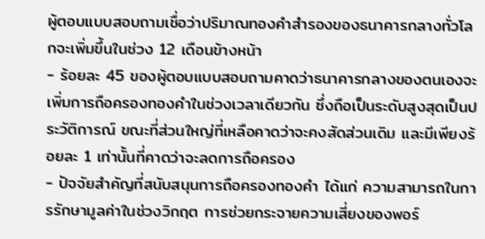ผู้ตอบแบบสอบถามเชื่อว่าปริมาณทองคำสำรองของธนาคารกลางทั่วโลกจะเพิ่มขึ้นในช่วง 12 เดือนข้างหน้า
- ร้อยละ 45 ของผู้ตอบแบบสอบถามคาดว่าธนาคารกลางของตนเองจะเพิ่มการถือครองทองคำในช่วงเวลาเดียวกัน ซึ่งถือเป็นระดับสูงสุดเป็นประวัติการณ์ ขณะที่ส่วนใหญ่ที่เหลือคาดว่าจะคงสัดส่วนเดิม และมีเพียงร้อยละ 1 เท่านั้นที่คาดว่าจะลดการถือครอง
- ปัจจัยสำคัญที่สนับสนุนการถือครองทองคำ ได้แก่ ความสามารถในการรักษามูลค่าในช่วงวิกฤต การช่วยกระจายความเสี่ยงของพอร์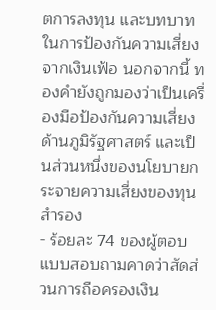ตการลงทุน และบทบาทในการป้องกันความเสี่ยงจากเงินเฟ้อ นอกจากนี้ ทองคำยังถูกมองว่าเป็นเครื่องมือป้องกันความเสี่ยงด้านภูมิรัฐศาสตร์ และเป็นส่วนหนึ่งของนโยบายกระจายความเสี่ยงของทุนสำรอง
- ร้อยละ 74 ของผู้ตอบแบบสอบถามคาดว่าสัดส่วนการถือครองเงิน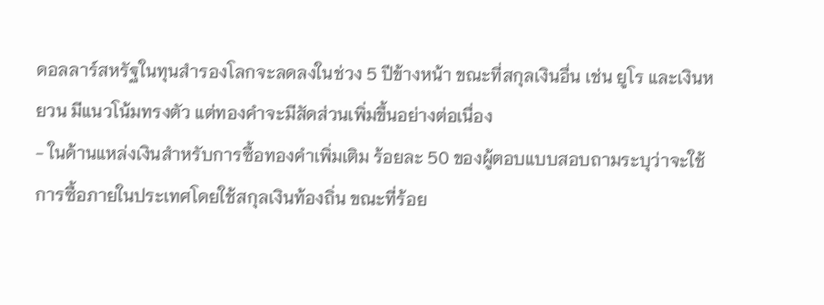ดอลลาร์สหรัฐในทุนสำรองโลกจะลดลงในช่วง 5 ปีข้างหน้า ขณะที่สกุลเงินอื่น เช่น ยูโร และเงินหยวน มีแนวโน้มทรงตัว แต่ทองคำจะมีสัดส่วนเพิ่มขึ้นอย่างต่อเนื่อง
- ในด้านแหล่งเงินสำหรับการซื้อทองคำเพิ่มเติม ร้อยละ 50 ของผู้ตอบแบบสอบถามระบุว่าจะใช้การซื้อภายในประเทศโดยใช้สกุลเงินท้องถิ่น ขณะที่ร้อย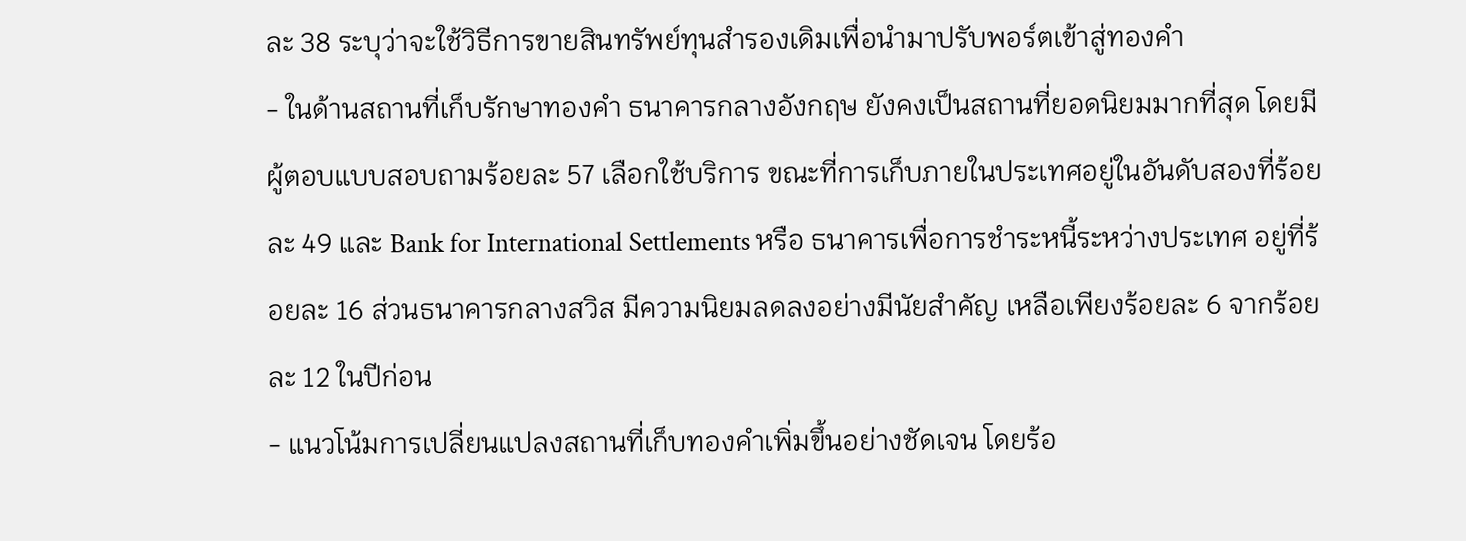ละ 38 ระบุว่าจะใช้วิธีการขายสินทรัพย์ทุนสำรองเดิมเพื่อนำมาปรับพอร์ตเข้าสู่ทองคำ
- ในด้านสถานที่เก็บรักษาทองคำ ธนาคารกลางอังกฤษ ยังคงเป็นสถานที่ยอดนิยมมากที่สุด โดยมีผู้ตอบแบบสอบถามร้อยละ 57 เลือกใช้บริการ ขณะที่การเก็บภายในประเทศอยู่ในอันดับสองที่ร้อยละ 49 และ Bank for International Settlements หรือ ธนาคารเพื่อการชำระหนี้ระหว่างประเทศ อยู่ที่ร้อยละ 16 ส่วนธนาคารกลางสวิส มีความนิยมลดลงอย่างมีนัยสำคัญ เหลือเพียงร้อยละ 6 จากร้อยละ 12 ในปีก่อน
- แนวโน้มการเปลี่ยนแปลงสถานที่เก็บทองคำเพิ่มขึ้นอย่างชัดเจน โดยร้อ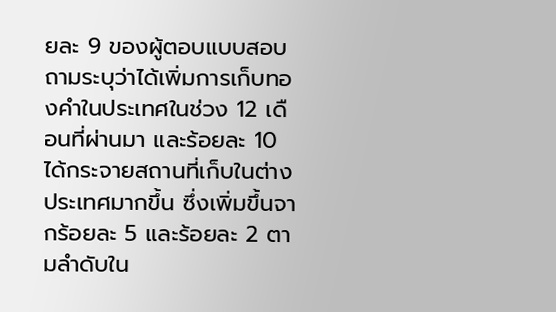ยละ 9 ของผู้ตอบแบบสอบถามระบุว่าได้เพิ่มการเก็บทองคำในประเทศในช่วง 12 เดือนที่ผ่านมา และร้อยละ 10 ได้กระจายสถานที่เก็บในต่างประเทศมากขึ้น ซึ่งเพิ่มขึ้นจากร้อยละ 5 และร้อยละ 2 ตามลำดับใน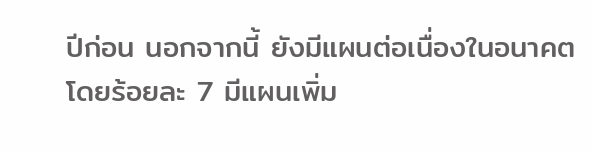ปีก่อน นอกจากนี้ ยังมีแผนต่อเนื่องในอนาคต โดยร้อยละ 7 มีแผนเพิ่ม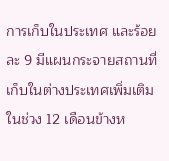การเก็บในประเทศ และร้อยละ 9 มีแผนกระจายสถานที่เก็บในต่างประเทศเพิ่มเติมในช่วง 12 เดือนข้างห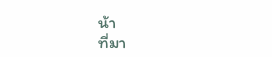น้า
ที่มา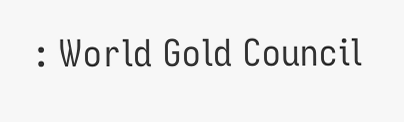: World Gold Council